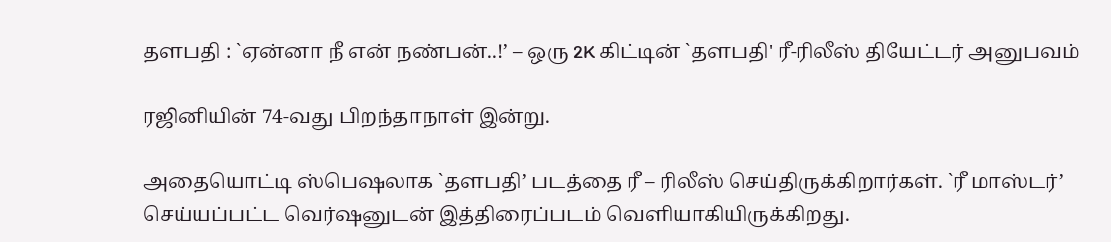தளபதி : `ஏன்னா நீ என் நண்பன்..!’ – ஒரு 2K கிட்டின் `தளபதி' ரீ-ரிலீஸ் தியேட்டர் அனுபவம்

ரஜினியின் 74-வது பிறந்தாநாள் இன்று.

அதையொட்டி ஸ்பெஷலாக `தளபதி’ படத்தை ரீ – ரிலீஸ் செய்திருக்கிறார்கள். `ரீ மாஸ்டர்’ செய்யப்பட்ட வெர்ஷனுடன் இத்திரைப்படம் வெளியாகியிருக்கிறது.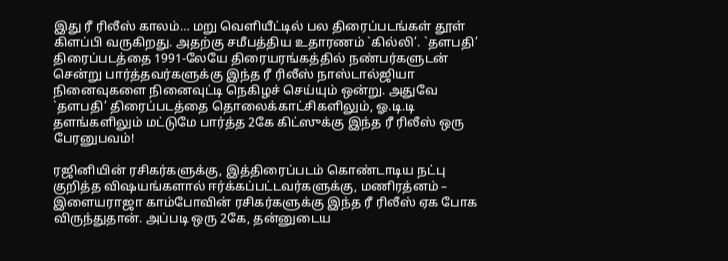இது ரீ ரிலீஸ் காலம்… மறு வெளியீட்டில் பல திரைப்படங்கள் தூள் கிளப்பி வருகிறது. அதற்கு சமீபத்திய உதாரணம் `கில்லி’. `தளபதி’ திரைப்படத்தை 1991-லேயே திரையரங்கத்தில் நண்பர்களுடன் சென்று பார்த்தவர்களுக்கு இந்த ரீ ரிலீஸ் நாஸ்டால்ஜியா நினைவுகளை நினைவுட்டி நெகிழச் செய்யும் ஒன்று. அதுவே `தளபதி’ திரைப்படத்தை தொலைக்காட்சிகளிலும், ஓ.டி.டி தளங்களிலும் மட்டுமே பார்த்த 2கே கிட்ஸுக்கு இந்த ரீ ரிலீஸ் ஒரு பேரனுபவம்!

ரஜினியின் ரசிகர்களுக்கு, இத்திரைப்படம் கொண்டாடிய நட்பு குறித்த விஷயங்களால் ஈர்க்கப்பட்டவர்களுக்கு, மணிரத்னம் – இளையராஜா காம்போவின் ரசிகர்களுக்கு இந்த ரீ ரிலீஸ் ஏக போக விருந்துதான். அப்படி ஒரு 2கே, தன்னுடைய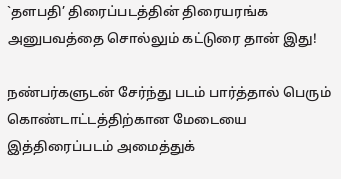`தளபதி’ திரைப்படத்தின் திரையரங்க அனுபவத்தை சொல்லும் கட்டுரை தான் இது!

நண்பர்களுடன் சேர்ந்து படம் பார்த்தால் பெரும் கொண்டாட்டத்திற்கான மேடையை இத்திரைப்படம் அமைத்துக்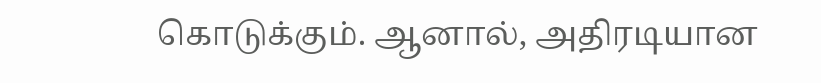கொடுக்கும். ஆனால், அதிரடியான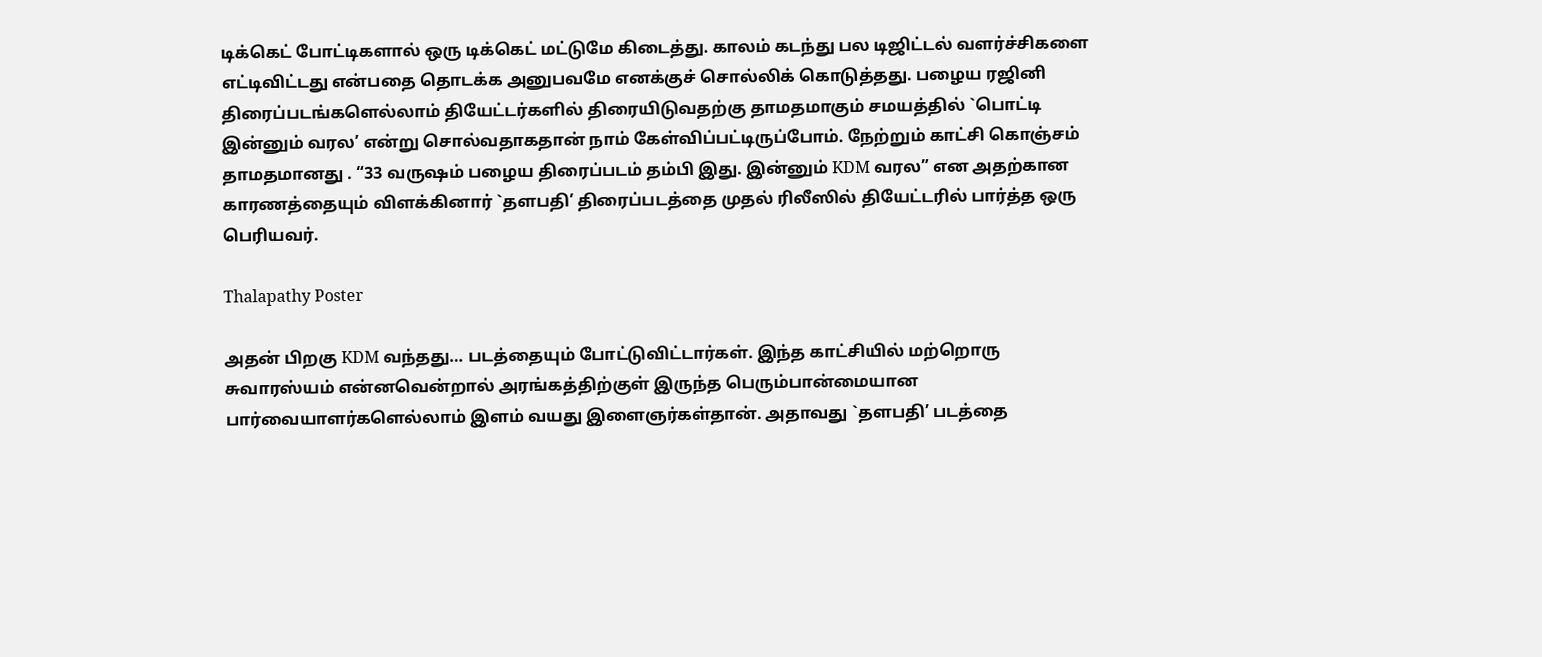டிக்கெட் போட்டிகளால் ஒரு டிக்கெட் மட்டுமே கிடைத்து. காலம் கடந்து பல டிஜிட்டல் வளர்ச்சிகளை எட்டிவிட்டது என்பதை தொடக்க அனுபவமே எனக்குச் சொல்லிக் கொடுத்தது. பழைய ரஜினி திரைப்படங்களெல்லாம் தியேட்டர்களில் திரையிடுவதற்கு தாமதமாகும் சமயத்தில் `பொட்டி இன்னும் வரல’ என்று சொல்வதாகதான் நாம் கேள்விப்பட்டிருப்போம். நேற்றும் காட்சி கொஞ்சம் தாமதமானது . “33 வருஷம் பழைய திரைப்படம் தம்பி இது. இன்னும் KDM வரல” என அதற்கான காரணத்தையும் விளக்கினார் `தளபதி’ திரைப்படத்தை முதல் ரிலீஸில் தியேட்டரில் பார்த்த ஒரு பெரியவர்.

Thalapathy Poster

அதன் பிறகு KDM வந்தது… படத்தையும் போட்டுவிட்டார்கள். இந்த காட்சியில் மற்றொரு சுவாரஸ்யம் என்னவென்றால் அரங்கத்திற்குள் இருந்த பெரும்பான்மையான பார்வையாளர்களெல்லாம் இளம் வயது இளைஞர்கள்தான். அதாவது `தளபதி’ படத்தை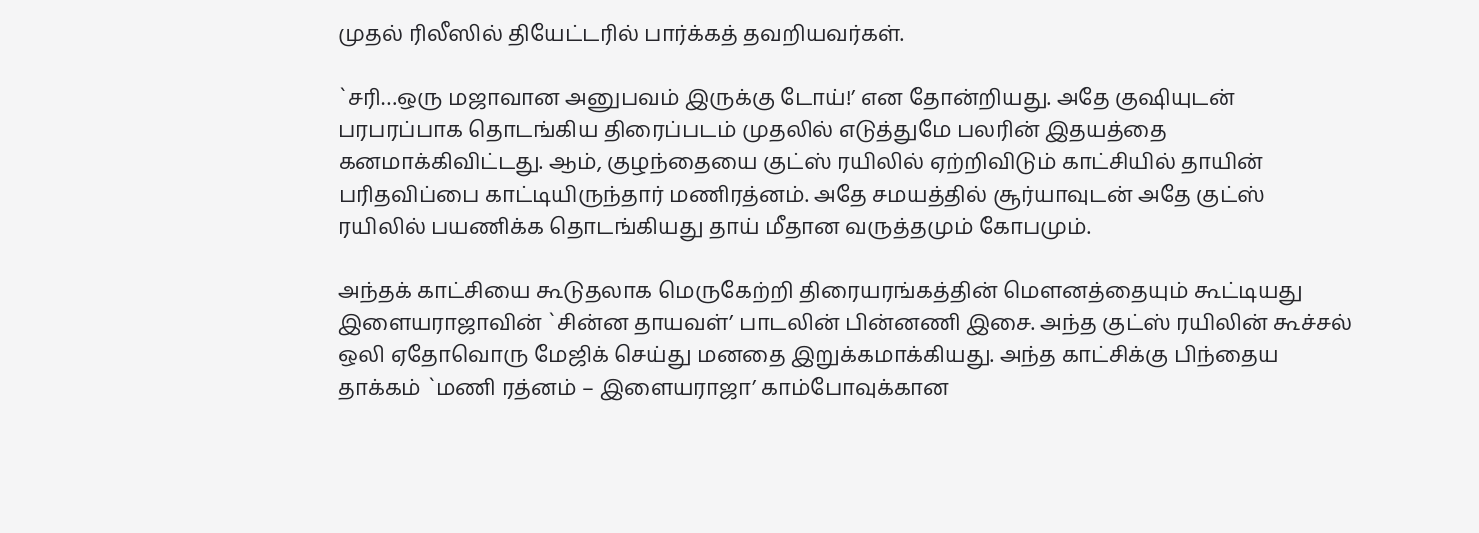முதல் ரிலீஸில் தியேட்டரில் பார்க்கத் தவறியவர்கள்.

`சரி…ஒரு மஜாவான அனுபவம் இருக்கு டோய்!’ என தோன்றியது. அதே குஷியுடன் பரபரப்பாக தொடங்கிய திரைப்படம் முதலில் எடுத்துமே பலரின் இதயத்தை கனமாக்கிவிட்டது. ஆம், குழந்தையை குட்ஸ் ரயிலில் ஏற்றிவிடும் காட்சியில் தாயின் பரிதவிப்பை காட்டியிருந்தார் மணிரத்னம். அதே சமயத்தில் சூர்யாவுடன் அதே குட்ஸ் ரயிலில் பயணிக்க தொடங்கியது தாய் மீதான வருத்தமும் கோபமும்.

அந்தக் காட்சியை கூடுதலாக மெருகேற்றி திரையரங்கத்தின் மெளனத்தையும் கூட்டியது இளையராஜாவின் `சின்ன தாயவள்’ பாடலின் பின்னணி இசை. அந்த குட்ஸ் ரயிலின் கூச்சல் ஒலி ஏதோவொரு மேஜிக் செய்து மனதை இறுக்கமாக்கியது. அந்த காட்சிக்கு பிந்தைய தாக்கம் `மணி ரத்னம் – இளையராஜா’ காம்போவுக்கான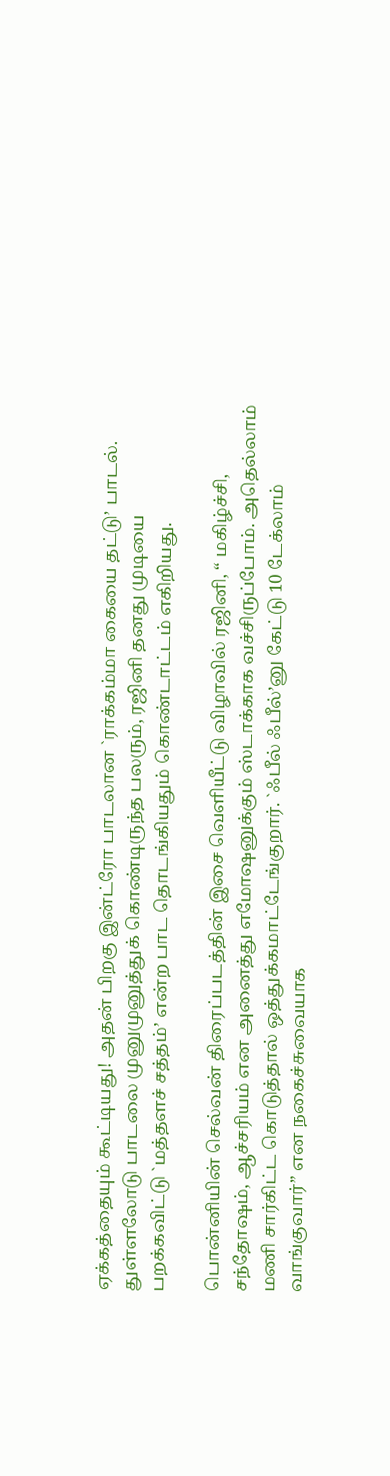ஏக்கத்தையும் கூட்டியது! அதன் பிறகு இன்ட்ரோ பாடலான `ராக்கம்மா கையை தட்டு’ பாடல். துள்ளலோடு பாடலை முனுமுனுத்துக் கொண்டிருந்த பலரும், ரஜினி தனது முடியை பறக்கவிட்டு `மத்தளச் சத்தம்’ என்ற பாட தொடங்கியதும் கொண்டாட்டம் எகிறியது.

பொன்னியின் செல்வன் திரைப்படத்தின் இசை வெளியீட்டு விழாவில் ரஜினி, “ மகிழ்ச்சி, சந்தோஷம், ஆச்சரியம் என அனைத்து எமோஷனுக்கும் ஸ்டாக்காக வச்சிருப்போம். அதெல்லாம் மணி சார்கிட்ட கொடுத்தால் ஒத்துக்கமாட்டேங்குறார். `ஃபீல் ஃபீல்’னு கேட்டு 10 டேக்லாம் வாங்குவார்” என நகைச்சுவையாக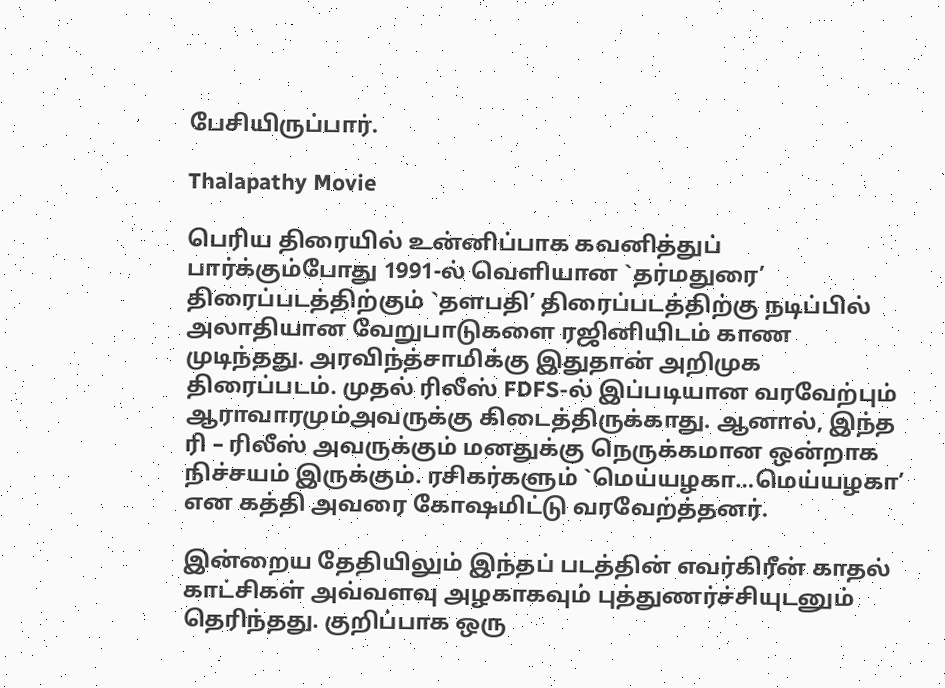பேசியிருப்பார்.

Thalapathy Movie

பெரிய திரையில் உன்னிப்பாக கவனித்துப் பார்க்கும்போது 1991-ல் வெளியான `தர்மதுரை’ திரைப்படத்திற்கும் `தளபதி’ திரைப்படத்திற்கு நடிப்பில் அலாதியான வேறுபாடுகளை ரஜினியிடம் காண முடிந்தது. அரவிந்த்சாமிக்கு இதுதான் அறிமுக திரைப்படம். முதல் ரிலீஸ் FDFS-ல் இப்படியான வரவேற்பும் ஆராவாரமும்அவருக்கு கிடைத்திருக்காது. ஆனால், இந்த ரி – ரிலீஸ் அவருக்கும் மனதுக்கு நெருக்கமான ஒன்றாக நிச்சயம் இருக்கும். ரசிகர்களும் `மெய்யழகா…மெய்யழகா’ என கத்தி அவரை கோஷமிட்டு வரவேற்த்தனர்.

இன்றைய தேதியிலும் இந்தப் படத்தின் எவர்கிரீன் காதல் காட்சிகள் அவ்வளவு அழகாகவும் புத்துணர்ச்சியுடனும் தெரிந்தது. குறிப்பாக ஒரு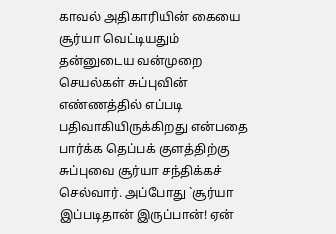காவல் அதிகாரியின் கையை சூர்யா வெட்டியதும் தன்னுடைய வன்முறை செயல்கள் சுப்புவின் எண்ணத்தில் எப்படி பதிவாகியிருக்கிறது என்பதை பார்க்க தெப்பக் குளத்திற்கு சுப்புவை சூர்யா சந்திக்கச் செல்வார். அப்போது `சூர்யா இப்படிதான் இருப்பான்! ஏன்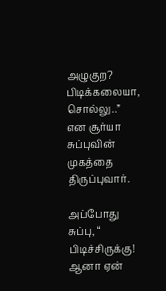அழுகுற? பிடிக்கலையா, சொல்லு..” என சூர்யா சுப்புவின் முகத்தை திருப்புவார்.

அப்போது சுப்பு, “ பிடிச்சிருக்கு! ஆனா ஏன்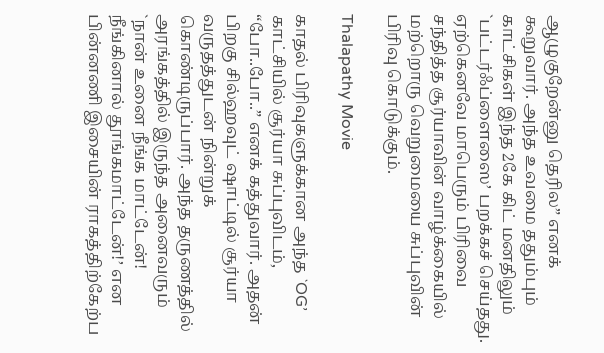ஆழுகுறேன்னு தெரில” எனக் கூறுவார். அந்த உவமை ததும்பும் காட்சிகள் இந்த 2கே கிட் மனதிலும் `பட்டர்ஃப்ளைஸை’ பறக்கச் செய்தது. ஏற்கெனவே மாபெரும் பிரிவை சந்தித்த சூர்யாவின் வாழ்க்கையில் மற்றொரு வெறுமையை சுப்புவின் பிரிவு கொடுக்கும்.

Thalapathy Movie

காதல் பிரிவுகளுக்கான அந்த `OG’ காட்சியில் சூர்யா சுப்புவிடம், “போ..போ..” எனக் கத்துவார். அதன் பிறகு சில்ஹவுட் ஷாட்டில் சூர்யா வருதத்துடன் நின்றுக் கொண்டிருப்பார். அந்த தருணத்தில் அரங்கத்தில் இருந்த அனைவரும் `நான் உனை நீங்க மாட்டேன்! நீங்கினால் தூங்கமாட்டேன்!’ என பின்னணி இசையின் ராகத்திற்கேற்ப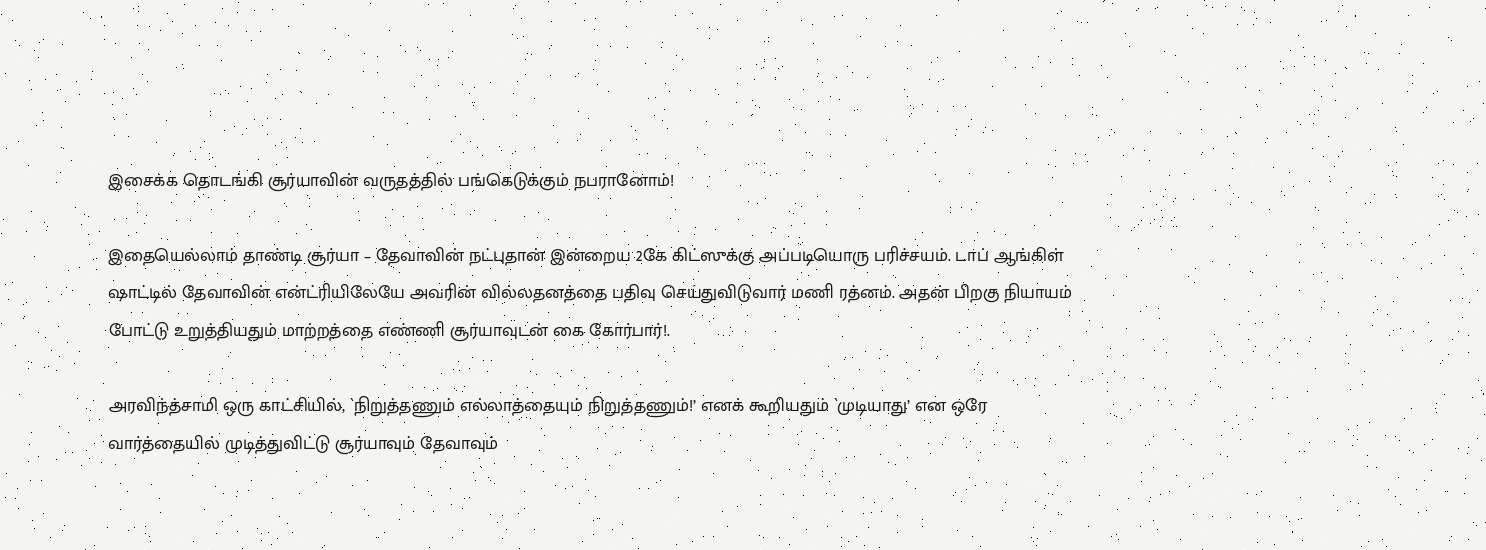இசைக்க தொடங்கி சூர்யாவின் வருதத்தில் பங்கெடுக்கும் நபரானோம்!

இதையெல்லாம் தாண்டி சூர்யா – தேவாவின் நட்புதான் இன்றைய 2கே கிட்ஸுக்கு அப்படியொரு பரிச்சயம். டாப் ஆங்கிள் ஷாட்டில் தேவாவின் என்ட்ரியிலேயே அவரின் வில்லதனத்தை பதிவு செய்துவிடுவார் மணி ரத்னம். அதன் பிறகு நியாயம் போட்டு உறுத்தியதும் மாற்றத்தை எண்ணி சூர்யாவுடன் கை கோர்பார்!.

அரவிந்த்சாமி ஒரு காட்சியில், `நிறுத்தணும் எல்லாத்தையும் நிறுத்தணும்!’ எனக் கூறியதும் `முடியாது’ என ஒரே வார்த்தையில் முடித்துவிட்டு சூர்யாவும் தேவாவும்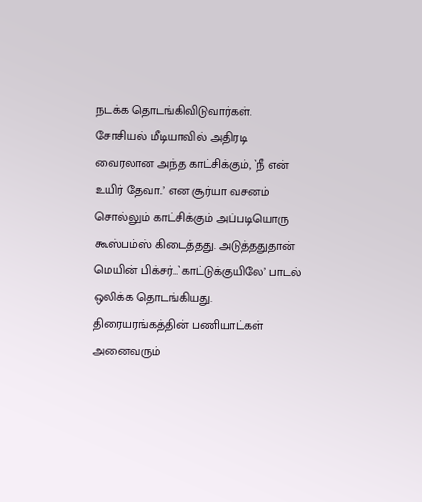நடக்க தொடங்கிவிடுவார்கள். சோசியல் மீடியாவில் அதிரடி வைரலான அந்த காட்சிக்கும், `நீ என் உயிர் தேவா..’ என சூர்யா வசனம் சொல்லும் காட்சிக்கும் அப்படியொரு கூஸ்பம்ஸ் கிடைத்தது. அடுத்ததுதான் மெயின் பிக்சர்…`காட்டுக்குயிலே’ பாடல் ஒலிக்க தொடங்கியது. திரையரங்கத்தின் பணியாட்கள் அனைவரும்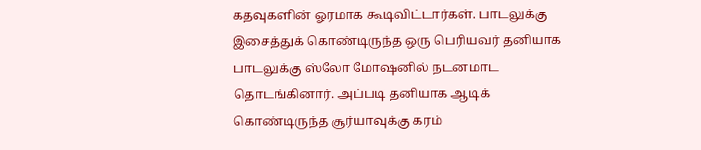கதவுகளின் ஓரமாக கூடிவிட்டார்கள். பாடலுக்கு இசைத்துக் கொண்டிருந்த ஒரு பெரியவர் தனியாக பாடலுக்கு ஸ்லோ மோஷனில் நடனமாட தொடங்கினார். அப்படி தனியாக ஆடிக் கொண்டிருந்த சூர்யாவுக்கு கரம்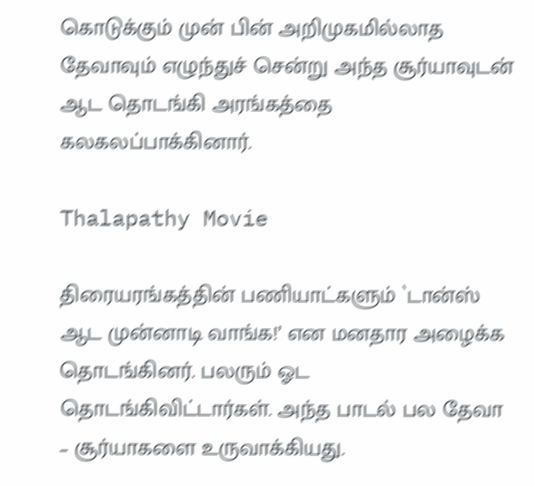கொடுக்கும் முன் பின் அறிமுகமில்லாத தேவாவும் எழுந்துச் சென்று அந்த சூர்யாவுடன் ஆட தொடங்கி அரங்கத்தை கலகலப்பாக்கினார்.

Thalapathy Movie

திரையரங்கத்தின் பணியாட்களும் `டான்ஸ் ஆட முன்னாடி வாங்க!’ என மனதார அழைக்க தொடங்கினர். பலரும் ஓட தொடங்கிவிட்டார்கள். அந்த பாடல் பல தேவா – சூர்யாகளை உருவாக்கியது.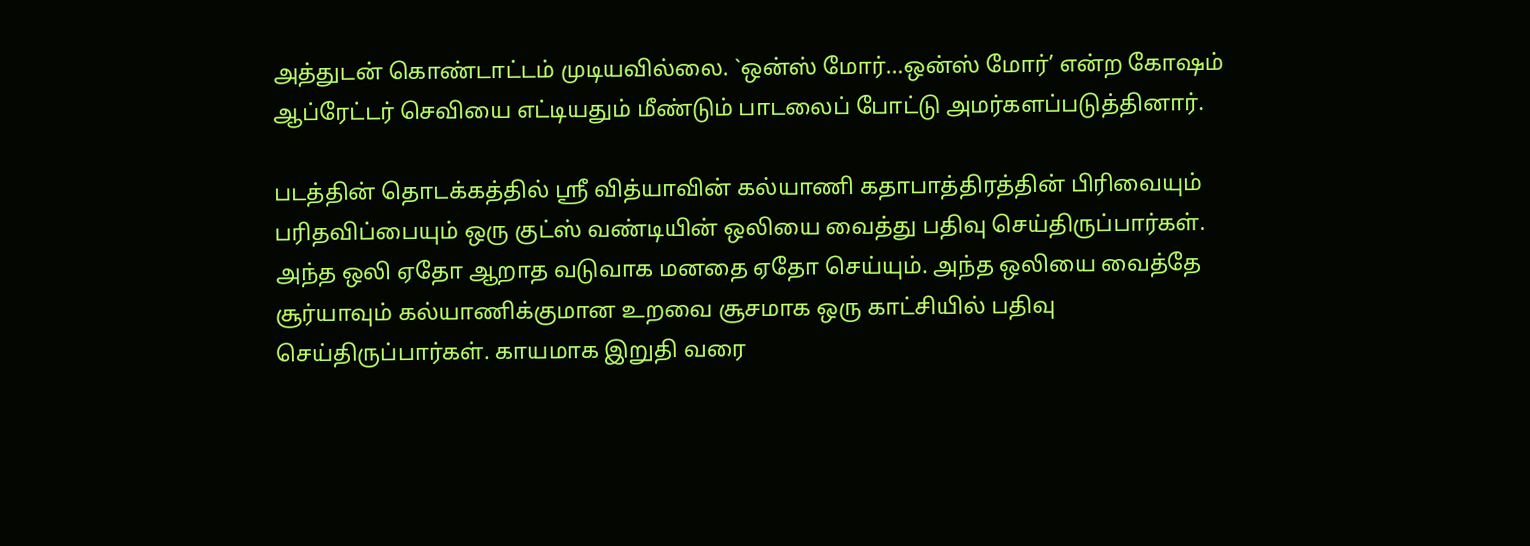அத்துடன் கொண்டாட்டம் முடியவில்லை. `ஒன்ஸ் மோர்…ஒன்ஸ் மோர்’ என்ற கோஷம் ஆப்ரேட்டர் செவியை எட்டியதும் மீண்டும் பாடலைப் போட்டு அமர்களப்படுத்தினார்.

படத்தின் தொடக்கத்தில் ஶ்ரீ வித்யாவின் கல்யாணி கதாபாத்திரத்தின் பிரிவையும் பரிதவிப்பையும் ஒரு குட்ஸ் வண்டியின் ஒலியை வைத்து பதிவு செய்திருப்பார்கள். அந்த ஒலி ஏதோ ஆறாத வடுவாக மனதை ஏதோ செய்யும். அந்த ஒலியை வைத்தே சூர்யாவும் கல்யாணிக்குமான உறவை சூசமாக ஒரு காட்சியில் பதிவு செய்திருப்பார்கள். காயமாக இறுதி வரை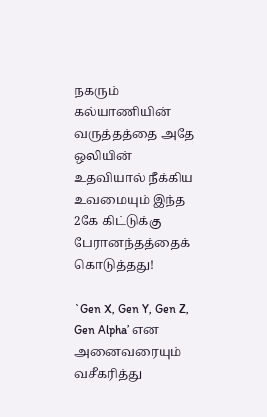நகரும் கல்யாணியின் வருத்தத்தை அதே ஒலியின் உதவியால் நீக்கிய உவமையும் இந்த 2கே கிட்டுக்கு பேரானந்தத்தைக் கொடுத்தது!

`Gen X, Gen Y, Gen Z, Gen Alpha’ என அனைவரையும் வசீகரித்து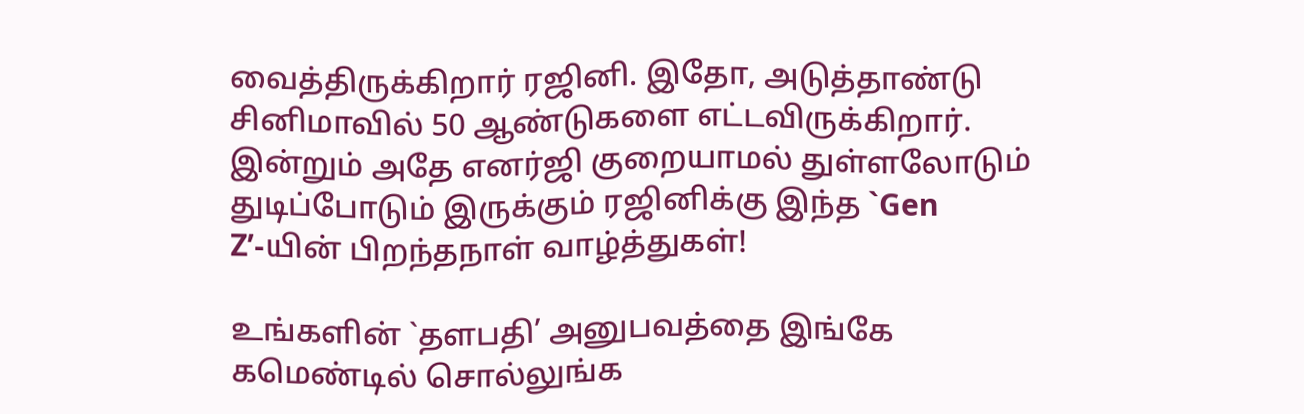வைத்திருக்கிறார் ரஜினி. இதோ, அடுத்தாண்டு சினிமாவில் 50 ஆண்டுகளை எட்டவிருக்கிறார். இன்றும் அதே எனர்ஜி குறையாமல் துள்ளலோடும் துடிப்போடும் இருக்கும் ரஜினிக்கு இந்த `Gen Z’-யின் பிறந்தநாள் வாழ்த்துகள்!

உங்களின் `தளபதி’ அனுபவத்தை இங்கே கமெண்டில் சொல்லுங்க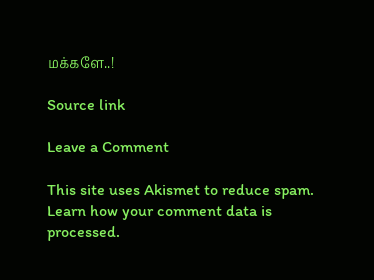மக்களே..!

Source link

Leave a Comment

This site uses Akismet to reduce spam. Learn how your comment data is processed.